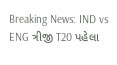Breaking News: IND vs ENG ત્રીજી T20 પહેલા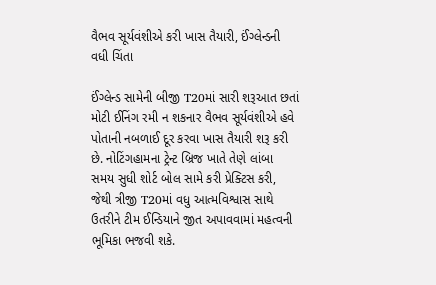વૈભવ સૂર્યવંશીએ કરી ખાસ તૈયારી, ઈંગ્લેન્ડની વધી ચિંતા

ઈંગ્લેન્ડ સામેની બીજી T20માં સારી શરૂઆત છતાં મોટી ઈનિંગ રમી ન શકનાર વૈભવ સૂર્યવંશીએ હવે પોતાની નબળાઈ દૂર કરવા ખાસ તૈયારી શરૂ કરી છે. નોટિંગહામના ટ્રેન્ટ બ્રિજ ખાતે તેણે લાંબા સમય સુધી શોર્ટ બોલ સામે કરી પ્રેક્ટિસ કરી, જેથી ત્રીજી T20માં વધુ આત્મવિશ્વાસ સાથે ઉતરીને ટીમ ઈન્ડિયાને જીત અપાવવામાં મહત્વની ભૂમિકા ભજવી શકે.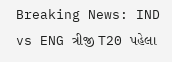Breaking News: IND vs ENG ત્રીજી T20 પહેલા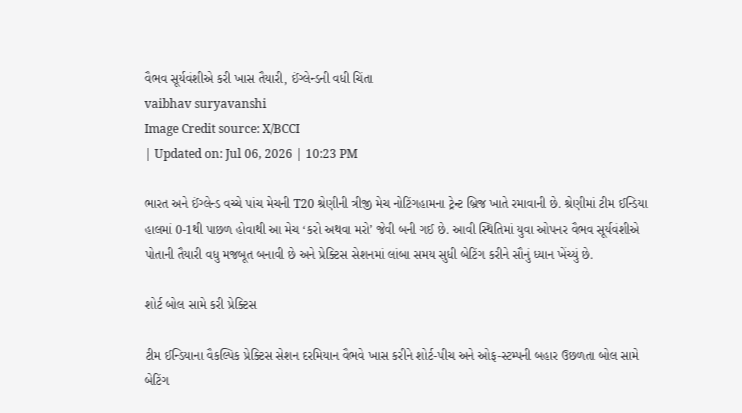વૈભવ સૂર્યવંશીએ કરી ખાસ તૈયારી, ઈંગ્લેન્ડની વધી ચિંતા
vaibhav suryavanshi
Image Credit source: X/BCCI
| Updated on: Jul 06, 2026 | 10:23 PM

ભારત અને ઈંગ્લેન્ડ વચ્ચે પાંચ મેચની T20 શ્રેણીની ત્રીજી મેચ નોટિંગહામના ટ્રેન્ટ બ્રિજ ખાતે રમાવાની છે. શ્રેણીમાં ટીમ ઈન્ડિયા હાલમાં 0-1થી પાછળ હોવાથી આ મેચ ‘કરો અથવા મરો’ જેવી બની ગઈ છે. આવી સ્થિતિમાં યુવા ઓપનર વૈભવ સૂર્યવંશીએ પોતાની તૈયારી વધુ મજબૂત બનાવી છે અને પ્રેક્ટિસ સેશનમાં લાંબા સમય સુધી બેટિંગ કરીને સૌનું ધ્યાન ખેંચ્યું છે.

શોર્ટ બોલ સામે કરી પ્રેક્ટિસ

ટીમ ઈન્ડિયાના વૈકલ્પિક પ્રેક્ટિસ સેશન દરમિયાન વૈભવે ખાસ કરીને શોર્ટ-પીચ અને ઓફ-સ્ટમ્પની બહાર ઉછળતા બોલ સામે બેટિંગ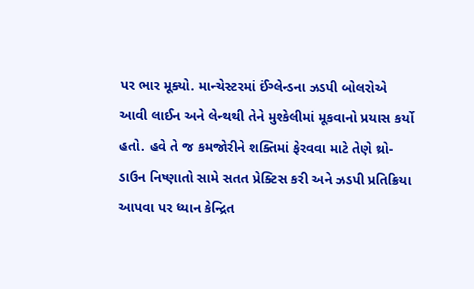પર ભાર મૂક્યો. માન્ચેસ્ટરમાં ઈંગ્લેન્ડના ઝડપી બોલરોએ આવી લાઈન અને લેન્થથી તેને મુશ્કેલીમાં મૂકવાનો પ્રયાસ કર્યો હતો. હવે તે જ કમજોરીને શક્તિમાં ફેરવવા માટે તેણે થ્રો-ડાઉન નિષ્ણાતો સામે સતત પ્રેક્ટિસ કરી અને ઝડપી પ્રતિક્રિયા આપવા પર ધ્યાન કેન્દ્રિત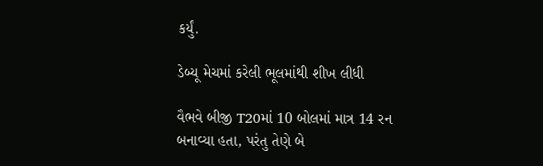કર્યું.

ડેબ્યૂ મેચમાં કરેલી ભૂલમાંથી શીખ લીધી

વૈભવે બીજી T20માં 10 બોલમાં માત્ર 14 રન બનાવ્યા હતા, પરંતુ તેણે બે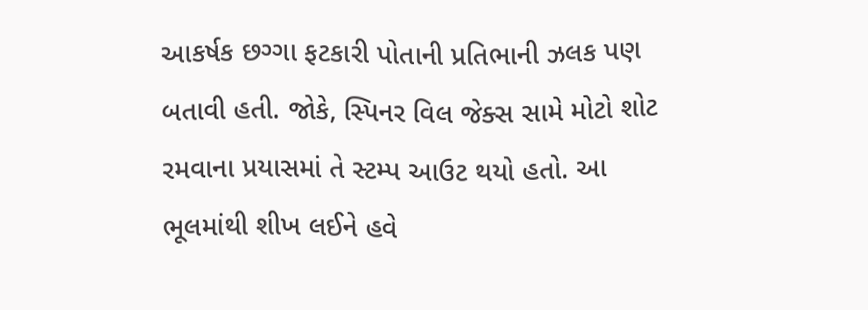આકર્ષક છગ્ગા ફટકારી પોતાની પ્રતિભાની ઝલક પણ બતાવી હતી. જોકે, સ્પિનર વિલ જેક્સ સામે મોટો શોટ રમવાના પ્રયાસમાં તે સ્ટમ્પ આઉટ થયો હતો. આ ભૂલમાંથી શીખ લઈને હવે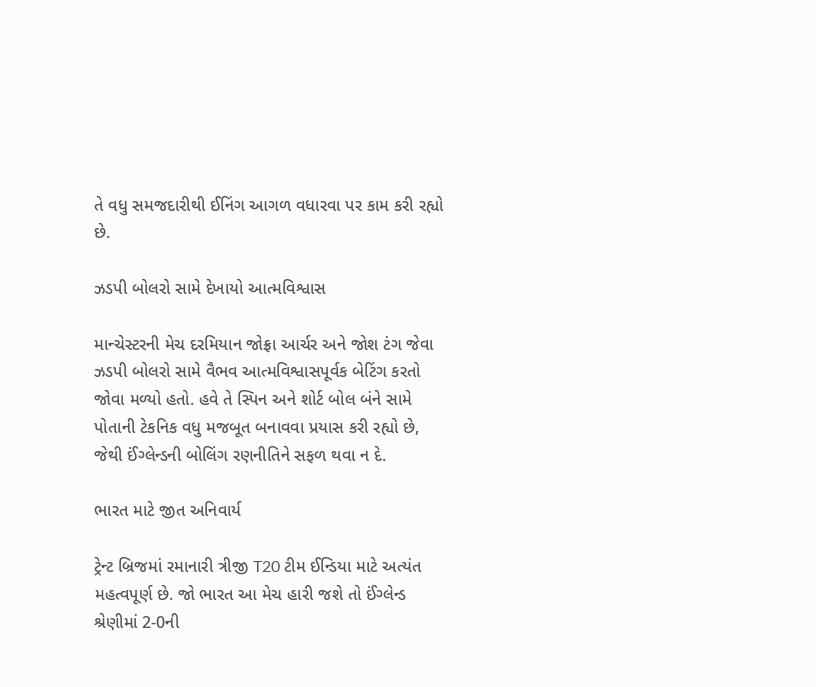તે વધુ સમજદારીથી ઈનિંગ આગળ વધારવા પર કામ કરી રહ્યો છે.

ઝડપી બોલરો સામે દેખાયો આત્મવિશ્વાસ

માન્ચેસ્ટરની મેચ દરમિયાન જોફ્રા આર્ચર અને જોશ ટંગ જેવા ઝડપી બોલરો સામે વૈભવ આત્મવિશ્વાસપૂર્વક બેટિંગ કરતો જોવા મળ્યો હતો. હવે તે સ્પિન અને શોર્ટ બોલ બંને સામે પોતાની ટેકનિક વધુ મજબૂત બનાવવા પ્રયાસ કરી રહ્યો છે, જેથી ઈંગ્લેન્ડની બોલિંગ રણનીતિને સફળ થવા ન દે.

ભારત માટે જીત અનિવાર્ય

ટ્રેન્ટ બ્રિજમાં રમાનારી ત્રીજી T20 ટીમ ઈન્ડિયા માટે અત્યંત મહત્વપૂર્ણ છે. જો ભારત આ મેચ હારી જશે તો ઈંગ્લેન્ડ શ્રેણીમાં 2-0ની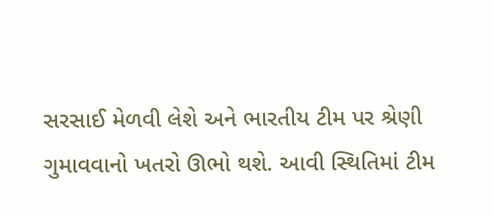સરસાઈ મેળવી લેશે અને ભારતીય ટીમ પર શ્રેણી ગુમાવવાનો ખતરો ઊભો થશે. આવી સ્થિતિમાં ટીમ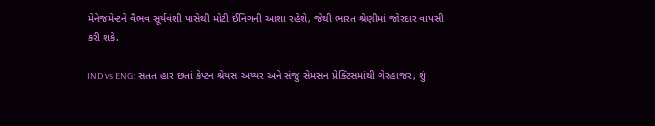મેનેજમેન્ટને વૈભવ સૂર્યવંશી પાસેથી મોટી ઈનિંગની આશા રહેશે, જેથી ભારત શ્રેણીમાં જોરદાર વાપસી કરી શકે.

IND vs ENG: સતત હાર છતાં કેપ્ટન શ્રેયસ અય્યર અને સંજુ સેમસન પ્રેક્ટિસમાંથી ગેરહાજર, શું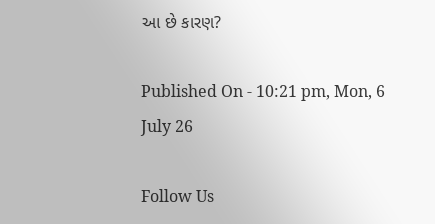આ છે કારણ?

Published On - 10:21 pm, Mon, 6 July 26

Follow Us